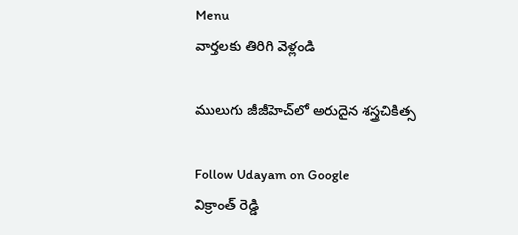Menu
వార్తలకు తిరిగి వెళ్లండి

ములుగు జీజీహెచ్‌లో అరుదైన శస్త్రచికిత్స

Follow Udayam on Google
విక్రాంత్ రెడ్డి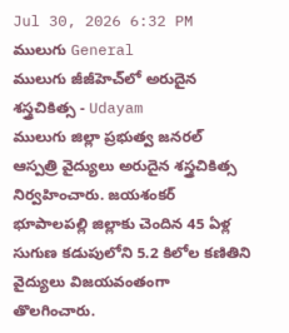Jul 30, 2026 6:32 PM ములుగు General
ములుగు జీజీహెచ్‌లో అరుదైన శస్త్రచికిత్స - Udayam
ములుగు జిల్లా ప్రభుత్వ జనరల్ ఆస్పత్రి వైద్యులు అరుదైన శస్త్రచికిత్స నిర్వహించారు. జయశంకర్ భూపాలపల్లి జిల్లాకు చెందిన 45 ఏళ్ల సుగుణ కడుపులోని 5.2 కిలోల కణితిని వైద్యులు విజయవంతంగా తొలగించారు.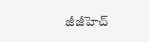జీజీహెచ్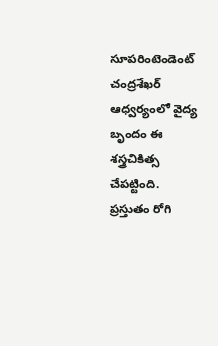సూపరింటెండెంట్ చంద్రశేఖర్ ఆధ్వర్యంలో వైద్య బృందం ఈ శస్త్రచికిత్స చేపట్టింది. ప్రస్తుతం రోగి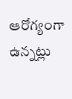ఆరోగ్యంగా ఉన్నట్లు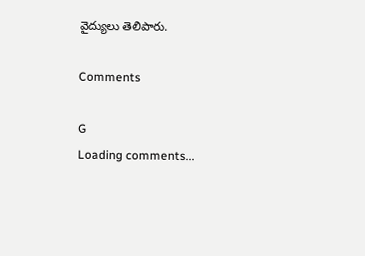వైద్యులు తెలిపారు.

Comments

G
Loading comments...